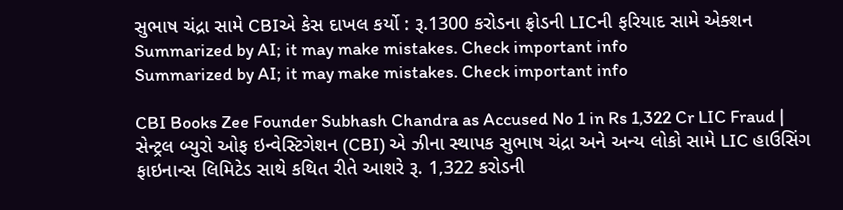સુભાષ ચંદ્રા સામે CBIએ કેસ દાખલ કર્યો : રૂ.1300 કરોડના ફ્રોડની LICની ફરિયાદ સામે એક્શન
Summarized by AI; it may make mistakes. Check important info
Summarized by AI; it may make mistakes. Check important info

CBI Books Zee Founder Subhash Chandra as Accused No 1 in Rs 1,322 Cr LIC Fraud | સેન્ટ્રલ બ્યુરો ઓફ ઇન્વેસ્ટિગેશન (CBI) એ ઝીના સ્થાપક સુભાષ ચંદ્રા અને અન્ય લોકો સામે LIC હાઉસિંગ ફાઇનાન્સ લિમિટેડ સાથે કથિત રીતે આશરે રૂ. 1,322 કરોડની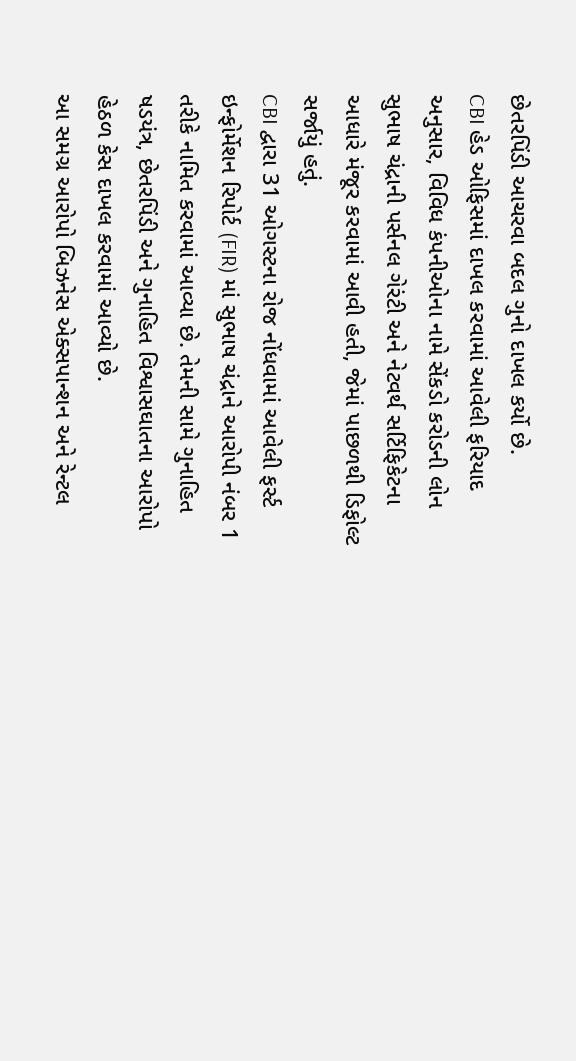છેતરપિંડી આચરવા બદલ ગુનો દાખલ કર્યો છે.
CBI હેડ ઓફિસમાં દાખલ કરવામાં આવેલી ફરિયાદ અનુસાર, વિવિધ કંપનીઓના નામે સેંકડો કરોડની લોન સુભાષ ચંદ્રાની પર્સનલ ગેરંટી અને નેટવર્થ સર્ટિફિકેટના આધારે મંજૂર કરવામાં આવી હતી, જેમાં પાછળથી ડિફોલ્ટ સર્જાયું હતું.
CBI દ્વારા 31 ઓગસ્ટના રોજ નોંધવામાં આવેલી ફર્સ્ટ ઇન્ફોર્મેશન રિપોર્ટ (FIR) માં સુભાષ ચંદ્રાને આરોપી નંબર 1 તરીકે નામિત કરવામાં આવ્યા છે. તેમની સામે ગુનાહિત ષડયંત્ર, છેતરપિંડી અને ગુનાહિત વિશ્વાસઘાતના આરોપો હેઠળ કેસ દાખલ કરવામાં આવ્યો છે.
આ સમગ્ર આરોપો બિઝનેસ એક્સપાન્શન અને રેન્ટલ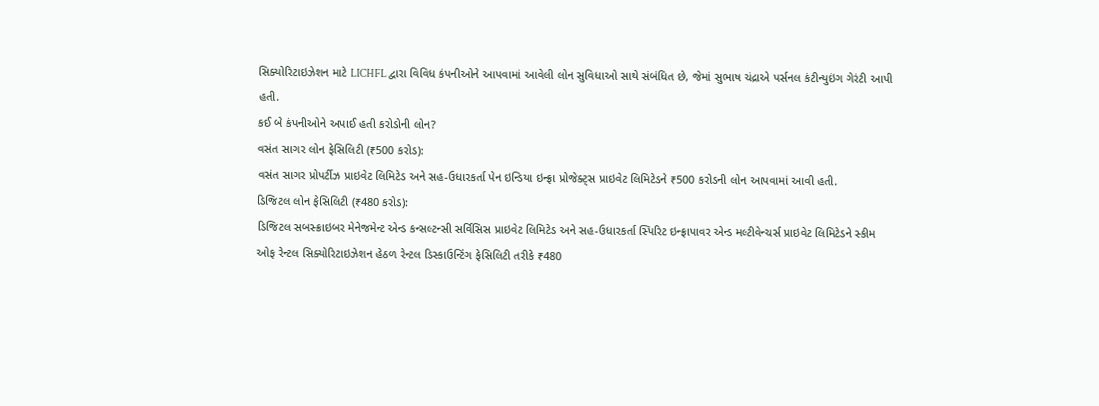સિક્યોરિટાઇઝેશન માટે LICHFL દ્વારા વિવિધ કંપનીઓને આપવામાં આવેલી લોન સુવિધાઓ સાથે સંબંધિત છે, જેમાં સુભાષ ચંદ્રાએ પર્સનલ કંટીન્યુઇંગ ગેરંટી આપી હતી.
કઈ બે કંપનીઓને અપાઈ હતી કરોડોની લોન?
વસંત સાગર લોન ફેસિલિટી (₹500 કરોડ):
વસંત સાગર પ્રોપર્ટીઝ પ્રાઇવેટ લિમિટેડ અને સહ-ઉધારકર્તા પેન ઇન્ડિયા ઇન્ફ્રા પ્રોજેક્ટ્સ પ્રાઇવેટ લિમિટેડને ₹500 કરોડની લોન આપવામાં આવી હતી.
ડિજિટલ લોન ફેસિલિટી (₹480 કરોડ):
ડિજિટલ સબસ્ક્રાઇબર મેનેજમેન્ટ એન્ડ કન્સલ્ટન્સી સર્વિસિસ પ્રાઇવેટ લિમિટેડ અને સહ-ઉધારકર્તા સ્પિરિટ ઇન્ફ્રાપાવર એન્ડ મલ્ટીવેન્ચર્સ પ્રાઇવેટ લિમિટેડને સ્કીમ ઓફ રેન્ટલ સિક્યોરિટાઇઝેશન હેઠળ રેન્ટલ ડિસ્કાઉન્ટિંગ ફેસિલિટી તરીકે ₹480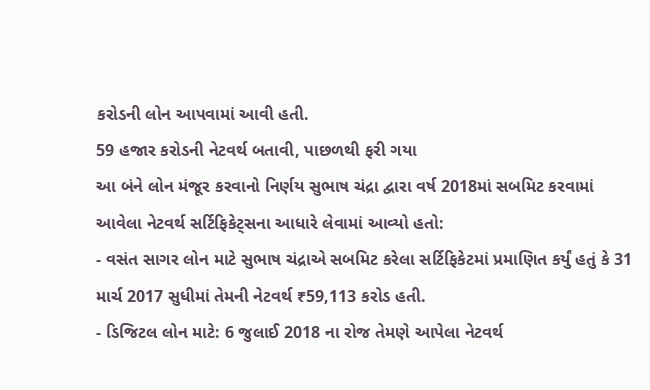કરોડની લોન આપવામાં આવી હતી.
59 હજાર કરોડની નેટવર્થ બતાવી, પાછળથી ફરી ગયા
આ બંને લોન મંજૂર કરવાનો નિર્ણય સુભાષ ચંદ્રા દ્વારા વર્ષ 2018માં સબમિટ કરવામાં આવેલા નેટવર્થ સર્ટિફિકેટ્સના આધારે લેવામાં આવ્યો હતો:
- વસંત સાગર લોન માટે સુભાષ ચંદ્રાએ સબમિટ કરેલા સર્ટિફિકેટમાં પ્રમાણિત કર્યું હતું કે 31 માર્ચ 2017 સુધીમાં તેમની નેટવર્થ ₹59,113 કરોડ હતી.
- ડિજિટલ લોન માટે: 6 જુલાઈ 2018 ના રોજ તેમણે આપેલા નેટવર્થ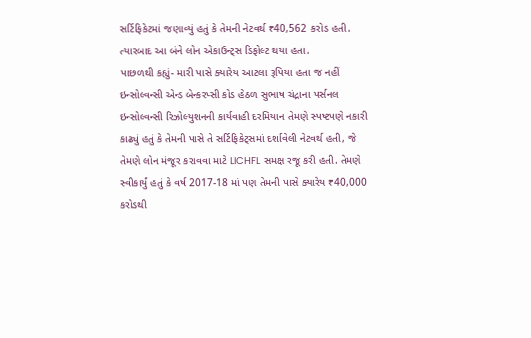સર્ટિફિકેટમાં જણાવ્યું હતું કે તેમની નેટવર્થ ₹40,562 કરોડ હતી.
ત્યારબાદ આ બંને લોન એકાઉન્ટ્સ ડિફોલ્ટ થયા હતા.
પાછળથી કહ્યું- મારી પાસે ક્યારેય આટલા રૂપિયા હતા જ નહીં
ઇન્સોલ્વન્સી એન્ડ બેન્કરપ્સી કોડ હેઠળ સુભાષ ચંદ્રાના પર્સનલ ઇન્સોલ્વન્સી રિઝોલ્યુશનની કાર્યવાહી દરમિયાન તેમણે સ્પષ્ટપણે નકારી કાઢ્યું હતું કે તેમની પાસે તે સર્ટિફિકેટ્સમાં દર્શાવેલી નેટવર્થ હતી, જે તેમણે લોન મંજૂર કરાવવા માટે LICHFL સમક્ષ રજૂ કરી હતી. તેમણે સ્વીકાર્યું હતું કે વર્ષ 2017-18 માં પણ તેમની પાસે ક્યારેય ₹40,000 કરોડથી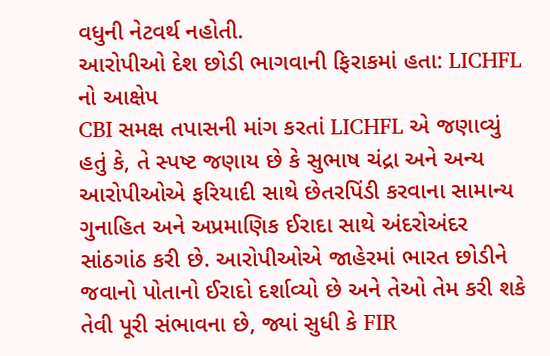વધુની નેટવર્થ નહોતી.
આરોપીઓ દેશ છોડી ભાગવાની ફિરાકમાં હતા: LICHFL નો આક્ષેપ
CBI સમક્ષ તપાસની માંગ કરતાં LICHFL એ જણાવ્યું હતું કે, તે સ્પષ્ટ જણાય છે કે સુભાષ ચંદ્રા અને અન્ય આરોપીઓએ ફરિયાદી સાથે છેતરપિંડી કરવાના સામાન્ય ગુનાહિત અને અપ્રમાણિક ઈરાદા સાથે અંદરોઅંદર સાંઠગાંઠ કરી છે. આરોપીઓએ જાહેરમાં ભારત છોડીને જવાનો પોતાનો ઈરાદો દર્શાવ્યો છે અને તેઓ તેમ કરી શકે તેવી પૂરી સંભાવના છે, જ્યાં સુધી કે FIR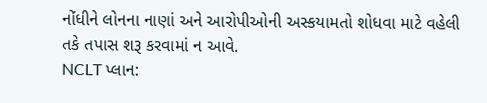નોંધીને લોનના નાણાં અને આરોપીઓની અસ્કયામતો શોધવા માટે વહેલી તકે તપાસ શરૂ કરવામાં ન આવે.
NCLT પ્લાન: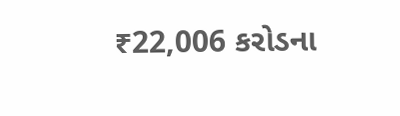₹22,006 કરોડના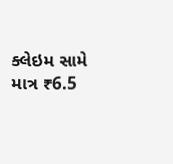ક્લેઇમ સામે માત્ર ₹6.5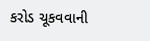કરોડ ચૂકવવાની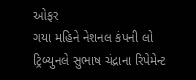ઓફર
ગયા મહિને નેશનલ કંપની લો ટ્રિબ્યુનલે સુભાષ ચંદ્રાના રિપેમેન્ટ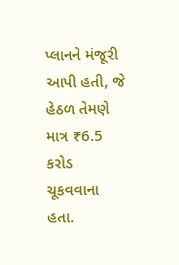પ્લાનને મંજૂરી આપી હતી, જે હેઠળ તેમણે માત્ર ₹6.5 કરોડ ચૂકવવાના હતા.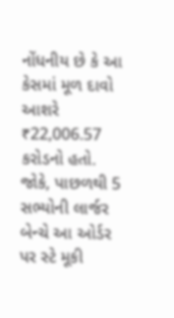નોંધનીય છે કે આ કેસમાં મૂળ દાવો આશરે ₹22,006.57 કરોડનો હતો. જોકે, પાછળથી 5 સભ્યોની લાર્જર બેન્ચે આ ઓર્ડર પર સ્ટે મૂકી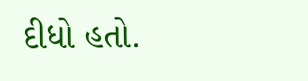દીધો હતો.